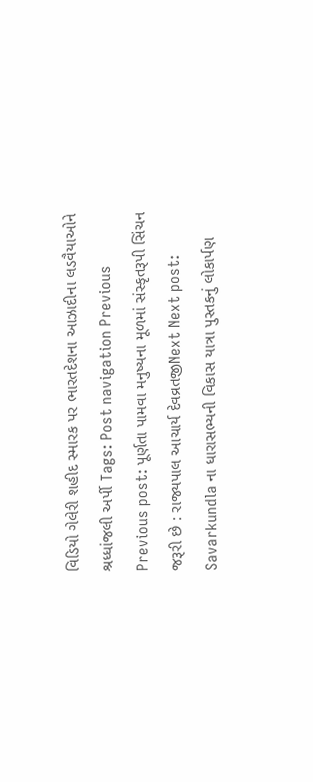વિડિયો ગેલેરી શહીદ સ્મારક પર ભારતદેશના આઝાદીના લડવૈયાઓને શ્રધ્ધાંજલી અર્પી Tags: Post navigation Previous Previous post: પૂર્ણતા પામવા મનુષ્યના મૂળમાં સંસ્કૃતરૂપી સિંચન જરૂરી છે : રાજ્યપાલ આચાર્ય દેવવ્રતજીNext Next post: Savarkundla ના ધારાસભ્યની વિકાસ યાત્રા પુસ્તકનું લોકાર્પણ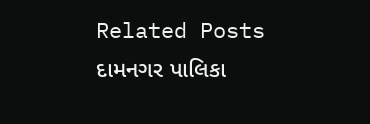Related Posts દામનગર પાલિકા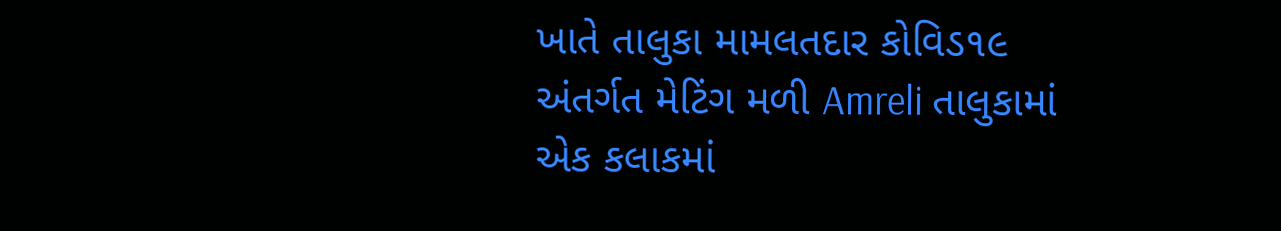ખાતે તાલુકા મામલતદાર કોવિડ૧૯ અંતર્ગત મેટિંગ મળી Amreli તાલુકામાં એક કલાકમાં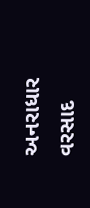અનરાધાર વરસાદ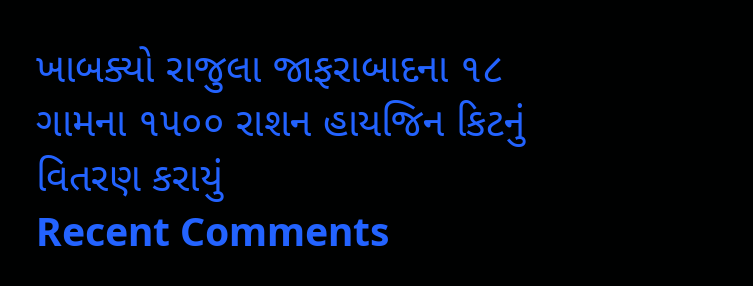ખાબક્યો રાજુલા જાફરાબાદના ૧૮ ગામના ૧૫૦૦ રાશન હાયજિન કિટનું વિતરણ કરાયું
Recent Comments